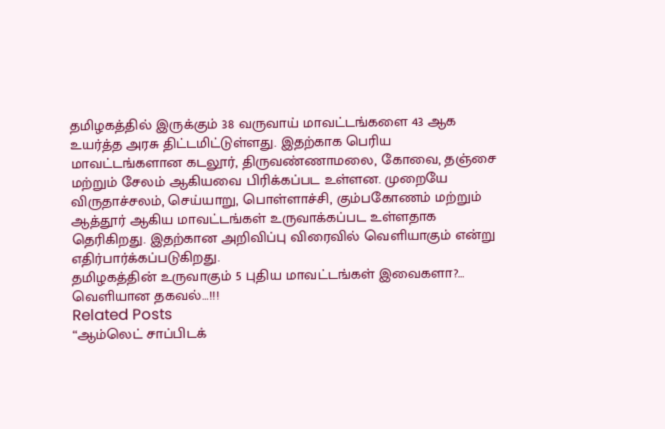தமிழகத்தில் இருக்கும் 38 வருவாய் மாவட்டங்களை 43 ஆக உயர்த்த அரசு திட்டமிட்டுள்ளது. இதற்காக பெரிய மாவட்டங்களான கடலூர், திருவண்ணாமலை, கோவை, தஞ்சை மற்றும் சேலம் ஆகியவை பிரிக்கப்பட உள்ளன. முறையே விருதாச்சலம், செய்யாறு, பொள்ளாச்சி, கும்பகோணம் மற்றும் ஆத்தூர் ஆகிய மாவட்டங்கள் உருவாக்கப்பட உள்ளதாக தெரிகிறது. இதற்கான அறிவிப்பு விரைவில் வெளியாகும் என்று எதிர்பார்க்கப்படுகிறது.
தமிழகத்தின் உருவாகும் 5 புதிய மாவட்டங்கள் இவைகளா?… வெளியான தகவல்…!!!
Related Posts
“ஆம்லெட் சாப்பிடக்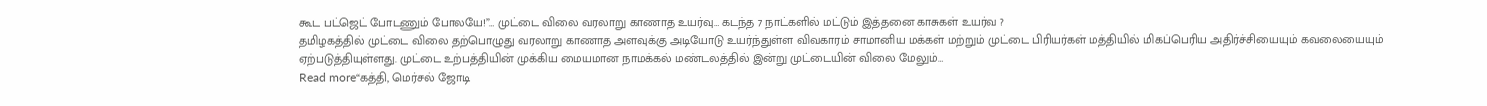கூட பட்ஜெட் போடணும் போலயே!”… முட்டை விலை வரலாறு காணாத உயர்வு… கடந்த 7 நாட்களில் மட்டும் இத்தனை காசுகள் உயர்வ ?
தமிழகத்தில் முட்டை விலை தற்பொழுது வரலாறு காணாத அளவுக்கு அடியோடு உயர்ந்துள்ள விவகாரம் சாமானிய மக்கள் மற்றும் முட்டை பிரியர்கள் மத்தியில் மிகப்பெரிய அதிர்ச்சியையும் கவலையையும் ஏற்படுத்தியுள்ளது. முட்டை உற்பத்தியின் முக்கிய மையமான நாமக்கல் மண்டலத்தில் இன்று முட்டையின் விலை மேலும்…
Read more“கத்தி, மெர்சல் ஜோடி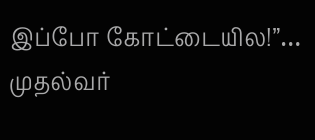இப்போ கோட்டையில!”… முதல்வர்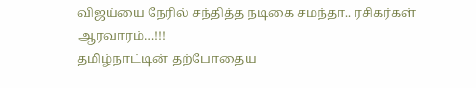விஜய்யை நேரில் சந்தித்த நடிகை சமந்தா.. ரசிகர்கள் ஆரவாரம்…!!!
தமிழ்நாட்டின் தற்போதைய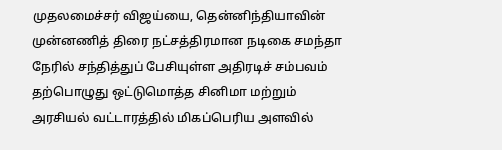முதலமைச்சர் விஜய்யை, தென்னிந்தியாவின் முன்னணித் திரை நட்சத்திரமான நடிகை சமந்தா நேரில் சந்தித்துப் பேசியுள்ள அதிரடிச் சம்பவம் தற்பொழுது ஒட்டுமொத்த சினிமா மற்றும் அரசியல் வட்டாரத்தில் மிகப்பெரிய அளவில்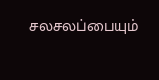சலசலப்பையும்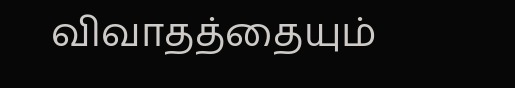விவாதத்தையும்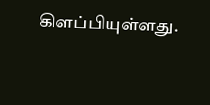கிளப்பியுள்ளது.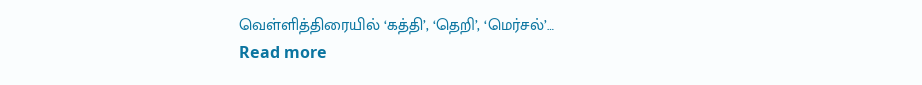வெள்ளித்திரையில் ‘கத்தி’, ‘தெறி’, ‘மெர்சல்’…
Read more